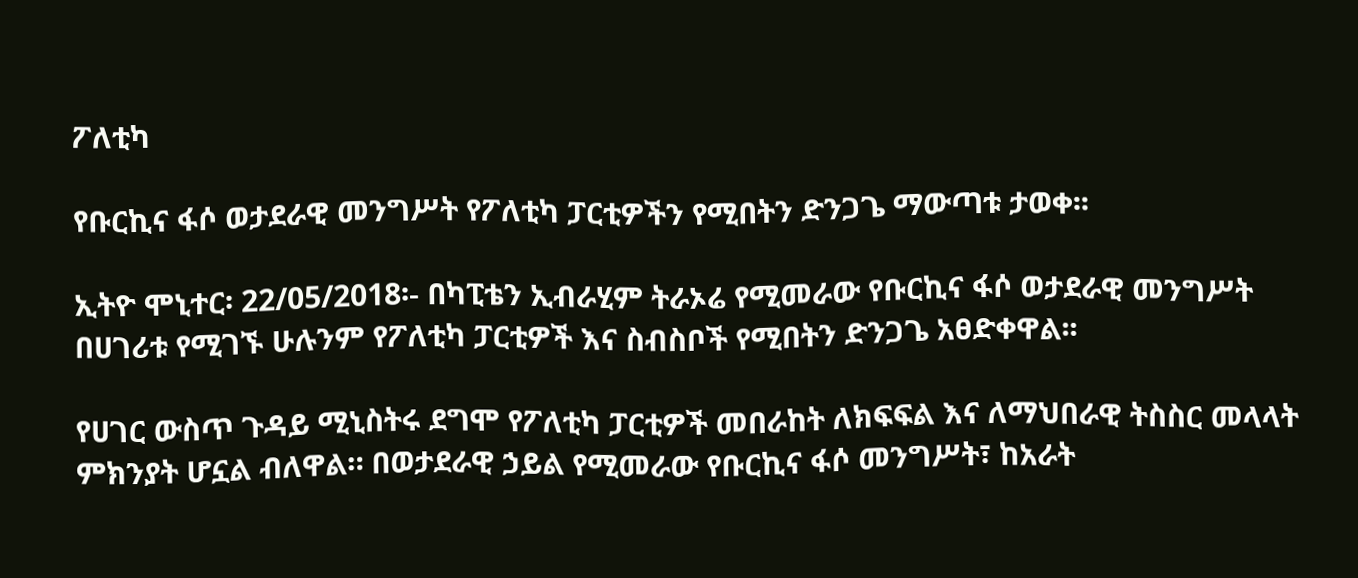ፖለቲካ

የቡርኪና ፋሶ ወታደራዊ መንግሥት የፖለቲካ ፓርቲዎችን የሚበትን ድንጋጌ ማውጣቱ ታወቀ፡፡

ኢትዮ ሞኒተር፡ 22/05/2018፡- በካፒቴን ኢብራሂም ትራኦሬ የሚመራው የቡርኪና ፋሶ ወታደራዊ መንግሥት በሀገሪቱ የሚገኙ ሁሉንም የፖለቲካ ፓርቲዎች እና ስብስቦች የሚበትን ድንጋጌ አፀድቀዋል፡፡

የሀገር ውስጥ ጉዳይ ሚኒስትሩ ደግሞ የፖለቲካ ፓርቲዎች መበራከት ለክፍፍል እና ለማህበራዊ ትስስር መላላት ምክንያት ሆኗል ብለዋል። በወታደራዊ ኃይል የሚመራው የቡርኪና ፋሶ መንግሥት፣ ከአራት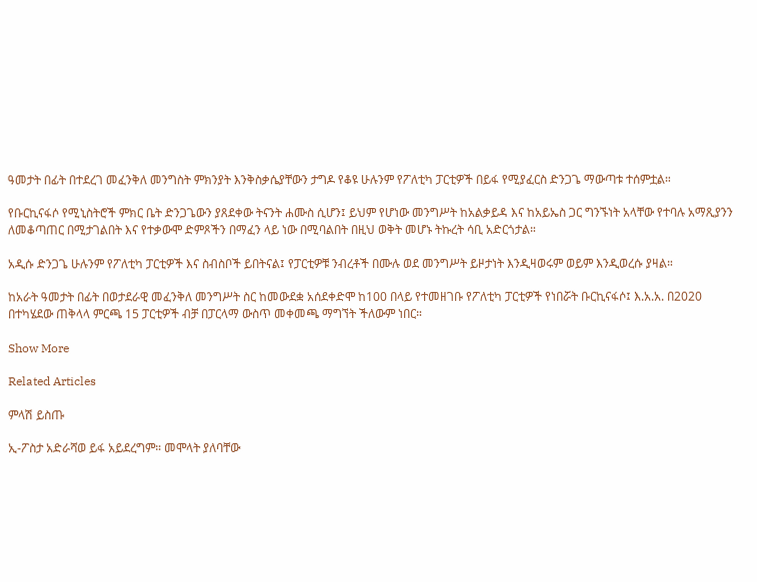ዓመታት በፊት በተደረገ መፈንቅለ መንግስት ምክንያት እንቅስቃሴያቸውን ታግዶ የቆዩ ሁሉንም የፖለቲካ ፓርቲዎች በይፋ የሚያፈርስ ድንጋጌ ማውጣቱ ተሰምቷል።

የቡርኪናፋሶ የሚኒስትሮች ምክር ቤት ድንጋጌውን ያጸደቀው ትናንት ሐሙስ ሲሆን፤ ይህም የሆነው መንግሥት ከአልቃይዳ እና ከአይኤስ ጋር ግንኙነት አላቸው የተባሉ አማጺያንን ለመቆጣጠር በሚታገልበት እና የተቃውሞ ድምጾችን በማፈን ላይ ነው በሚባልበት በዚህ ወቅት መሆኑ ትኩረት ሳቢ አድርጎታል።

አዲሱ ድንጋጌ ሁሉንም የፖለቲካ ፓርቲዎች እና ስብስቦች ይበትናል፤ የፓርቲዎቹ ንብረቶች በሙሉ ወደ መንግሥት ይዞታነት እንዲዛወሩም ወይም እንዲወረሱ ያዛል።

ከአራት ዓመታት በፊት በወታደራዊ መፈንቅለ መንግሥት ስር ከመውደቋ አሰደቀድሞ ከ100 በላይ የተመዘገቡ የፖለቲካ ፓርቲዎች የነበሯት ቡርኪናፋሶ፤ እ.አ.አ. በ2020 በተካሄደው ጠቅላላ ምርጫ 15 ፓርቲዎች ብቻ በፓርላማ ውስጥ መቀመጫ ማግኘት ችለውም ነበር።

Show More

Related Articles

ምላሽ ይስጡ

ኢ-ፖስታ አድራሻወ ይፋ አይደረግም። መሞላት ያለባቸው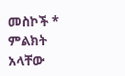መስኮች * ምልክት አላቸው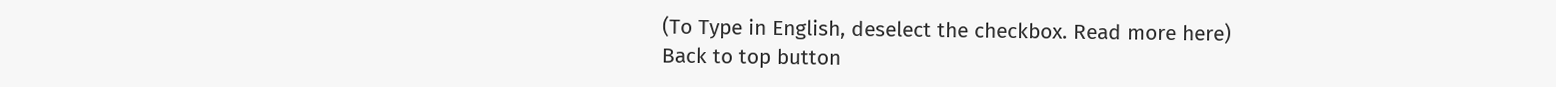(To Type in English, deselect the checkbox. Read more here)
Back to top button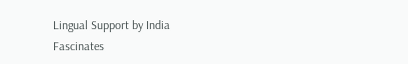Lingual Support by India Fascinates